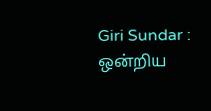Giri Sundar : ஒன்றிய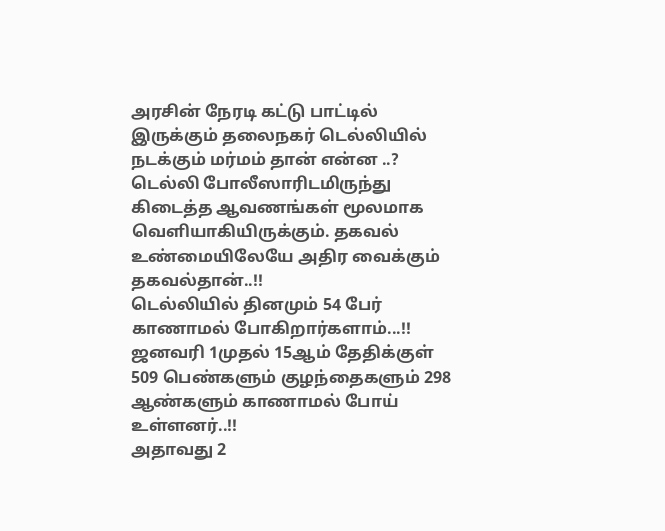அரசின் நேரடி கட்டு பாட்டில் இருக்கும் தலைநகர் டெல்லியில் நடக்கும் மர்மம் தான் என்ன ..?
டெல்லி போலீஸாரிடமிருந்து கிடைத்த ஆவணங்கள் மூலமாக வெளியாகியிருக்கும். தகவல் உண்மையிலேயே அதிர வைக்கும் தகவல்தான்..!!
டெல்லியில் தினமும் 54 பேர் காணாமல் போகிறார்களாம்...!!
ஜனவரி 1முதல் 15ஆம் தேதிக்குள்
509 பெண்களும் குழந்தைகளும் 298 ஆண்களும் காணாமல் போய் உள்ளனர்..!!
அதாவது 2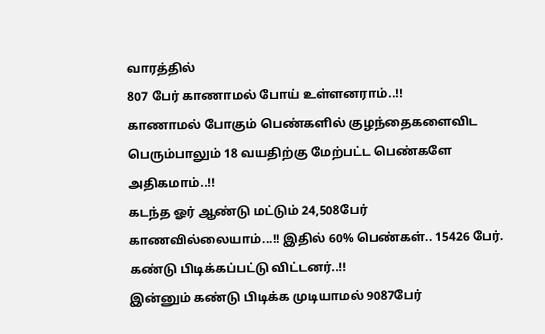வாரத்தில்
807 பேர் காணாமல் போய் உள்ளனராம்..!!
காணாமல் போகும் பெண்களில் குழந்தைகளைவிட பெரும்பாலும் 18 வயதிற்கு மேற்பட்ட பெண்களே அதிகமாம்..!!
கடந்த ஓர் ஆண்டு மட்டும் 24,508பேர் காணவில்லையாம்...!! இதில் 60% பெண்கள்.. 15426 பேர். கண்டு பிடிக்கப்பட்டு விட்டனர்..!!
இன்னும் கண்டு பிடிக்க முடியாமல் 9087பேர்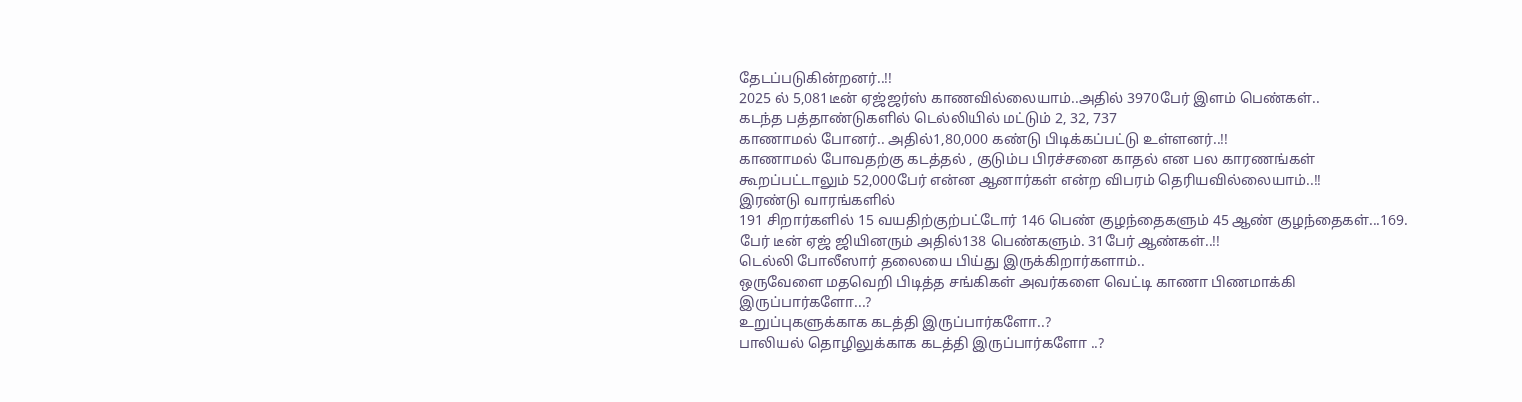தேடப்படுகின்றனர்..!!
2025 ல் 5,081டீன் ஏஜ்ஜர்ஸ் காணவில்லையாம்..அதில் 3970பேர் இளம் பெண்கள்..
கடந்த பத்தாண்டுகளில் டெல்லியில் மட்டும் 2, 32, 737
காணாமல் போனர்.. அதில்1,80,000 கண்டு பிடிக்கப்பட்டு உள்ளனர்..!!
காணாமல் போவதற்கு கடத்தல் , குடும்ப பிரச்சனை காதல் என பல காரணங்கள் கூறப்பட்டாலும் 52,000பேர் என்ன ஆனார்கள் என்ற விபரம் தெரியவில்லையாம்..!!
இரண்டு வாரங்களில்
191 சிறார்களில் 15 வயதிற்குற்பட்டோர் 146 பெண் குழந்தைகளும் 45 ஆண் குழந்தைகள்...169. பேர் டீன் ஏஜ் ஜியினரும் அதில்138 பெண்களும். 31பேர் ஆண்கள்..!!
டெல்லி போலீஸார் தலையை பிய்து இருக்கிறார்களாம்..
ஒருவேளை மதவெறி பிடித்த சங்கிகள் அவர்களை வெட்டி காணா பிணமாக்கி இருப்பார்களோ...?
உறுப்புகளுக்காக கடத்தி இருப்பார்களோ..?
பாலியல் தொழிலுக்காக கடத்தி இருப்பார்களோ ..?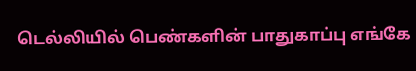டெல்லியில் பெண்களின் பாதுகாப்பு எங்கே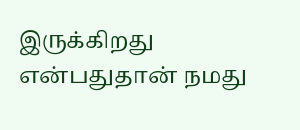இருக்கிறது என்பதுதான் நமது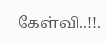கேள்வி..!!.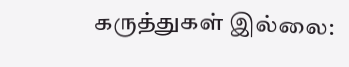கருத்துகள் இல்லை: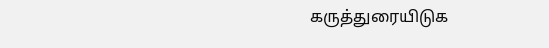கருத்துரையிடுக